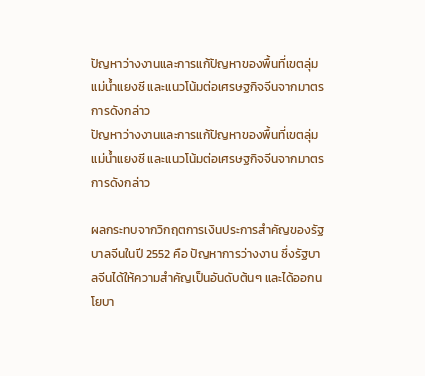ปัญหาว่างงานและการแก้ปัญหาของพื้นที่เขตลุ่มแม่น้ำแยงซี และแนวโน้มต่อเศรษฐกิจจีนจากมาตรการดังกล่าว
ปัญหาว่างงานและการแก้ปัญหาของพื้นที่เขตลุ่มแม่น้ำแยงซี และแนวโน้มต่อเศรษฐกิจจีนจากมาตรการดังกล่าว

ผลกระทบจากวิกฤตการเงินประการสำคัญของรัฐบาลจีนในปี 2552 คือ ปัญหาการว่างงาน ซึ่งรัฐบาลจีนได้ให้ความสำคัญเป็นอันดับต้นๆ และได้ออกนโยบา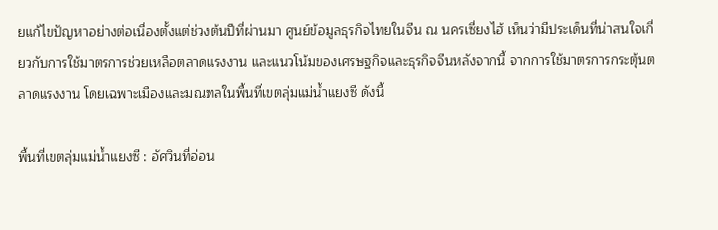ยแก้ไขปัญหาอย่างต่อเนื่องตั้งแต่ช่วงต้นปีที่ผ่านมา ศูนย์ข้อมูลธุรกิจไทยในจีน ณ นครเซี่ยงไฮ้ เห็นว่ามีประเด็นที่น่าสนใจเกี่ยวกับการใช้มาตรการช่วยเหลือตลาดแรงงาน และแนวโน้มของเศรษฐกิจและธุรกิจจีนหลังจากนี้ จากการใช้มาตรการกระตุ้นตลาดแรงงาน โดยเฉพาะเมืองและมณฑลในพื้นที่เขตลุ่มแม่น้ำแยงซี ดังนี้

พื้นที่เขตลุ่มแม่น้ำแยงซี : อัศวินที่อ่อน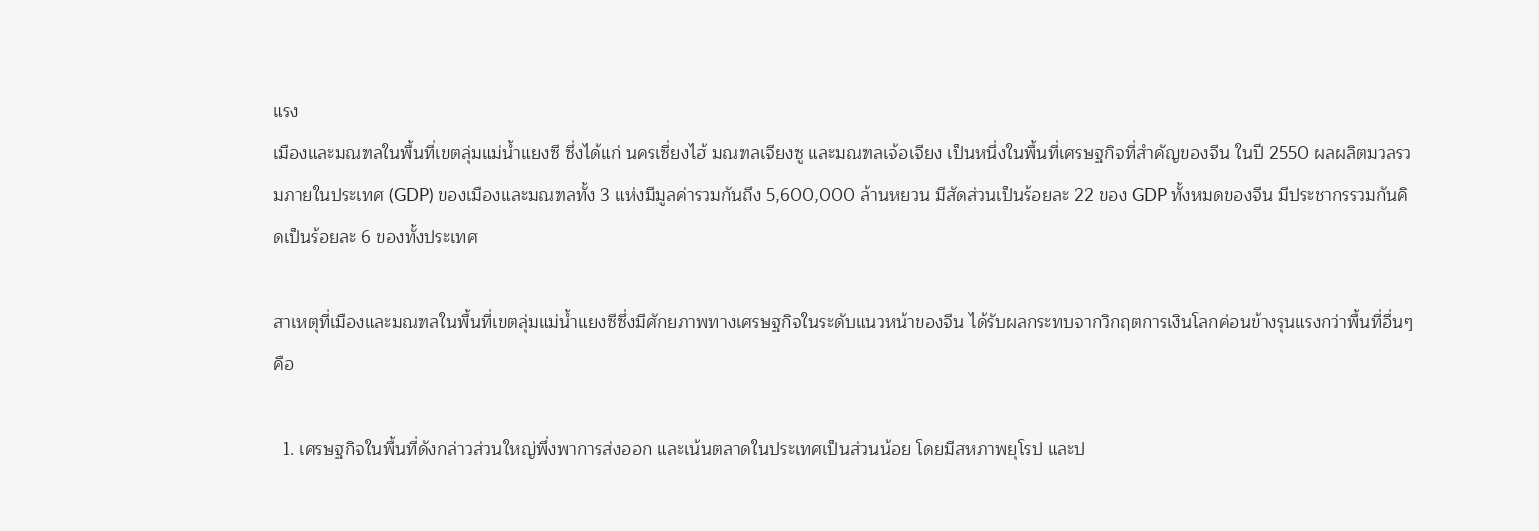แรง
เมืองและมณฑลในพื้นที่เขตลุ่มแม่น้ำแยงซี ซึ่งได้แก่ นครเซี่ยงไฮ้ มณฑลเจียงซู และมณฑลเจ้อเจียง เป็นหนึ่งในพื้นที่เศรษฐกิจที่สำคัญของจีน ในปี 2550 ผลผลิตมวลรวมภายในประเทศ (GDP) ของเมืองและมณฑลทั้ง 3 แห่งมีมูลค่ารวมกันถึง 5,600,000 ล้านหยวน มีสัดส่วนเป็นร้อยละ 22 ของ GDP ทั้งหมดของจีน มีประชากรรวมกันคิดเป็นร้อยละ 6 ของทั้งประเทศ

สาเหตุที่เมืองและมณฑลในพื้นที่เขตลุ่มแม่น้ำแยงซีซึ่งมีศักยภาพทางเศรษฐกิจในระดับแนวหน้าของจีน ได้รับผลกระทบจากวิกฤตการเงินโลกค่อนข้างรุนแรงกว่าพื้นที่อื่นๆ คือ

  1. เศรษฐกิจในพื้นที่ดังกล่าวส่วนใหญ่พึ่งพาการส่งออก และเน้นตลาดในประเทศเป็นส่วนน้อย โดยมีสหภาพยุโรป และป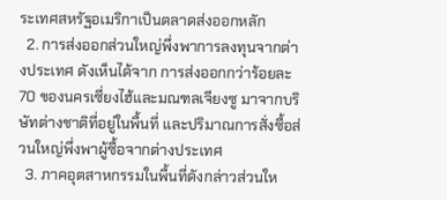ระเทศสหรัฐอเมริกาเป็นตลาดส่งออกหลัก
  2. การส่งออกส่วนใหญ่พึ่งพาการลงทุนจากต่างประเทศ ดังเห็นได้จาก การส่งออกกว่าร้อยละ 70 ของนครเซี่ยงไฮ้และมณฑลเจียงซู มาจากบริษัทต่างชาติที่อยู่ในพื้นที่ และปริมาณการสั่งซื้อส่วนใหญ่พึ่งพาผู้ซื้อจากต่างประเทศ
  3. ภาคอุตสาหกรรมในพื้นที่ดังกล่าวส่วนให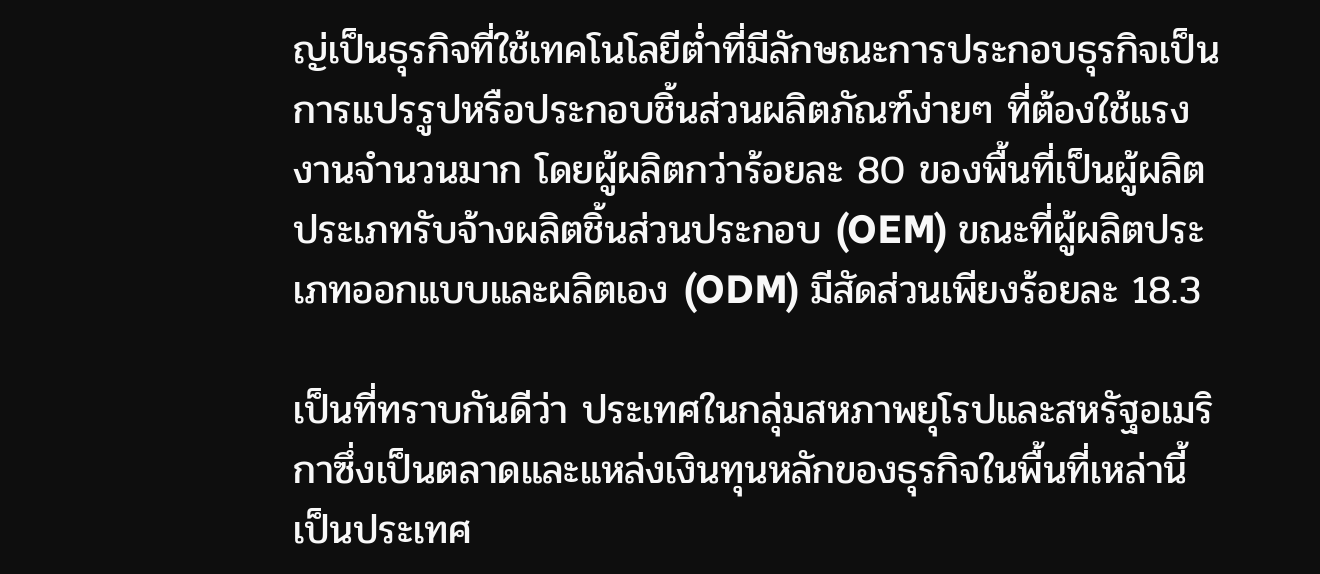ญ่เป็นธุรกิจที่ใช้เทคโนโลยีต่ำที่มีลักษณะการประกอบธุรกิจเป็นการแปรรูปหรือประกอบชิ้นส่วนผลิตภัณฑ์ง่ายๆ ที่ต้องใช้แรงงานจำนวนมาก โดยผู้ผลิตกว่าร้อยละ 80 ของพื้นที่เป็นผู้ผลิตประเภทรับจ้างผลิตชิ้นส่วนประกอบ (OEM) ขณะที่ผู้ผลิตประเภทออกแบบและผลิตเอง (ODM) มีสัดส่วนเพียงร้อยละ 18.3

เป็นที่ทราบกันดีว่า ประเทศในกลุ่มสหภาพยุโรปและสหรัฐอเมริกาซึ่งเป็นตลาดและแหล่งเงินทุนหลักของธุรกิจในพื้นที่เหล่านี้ เป็นประเทศ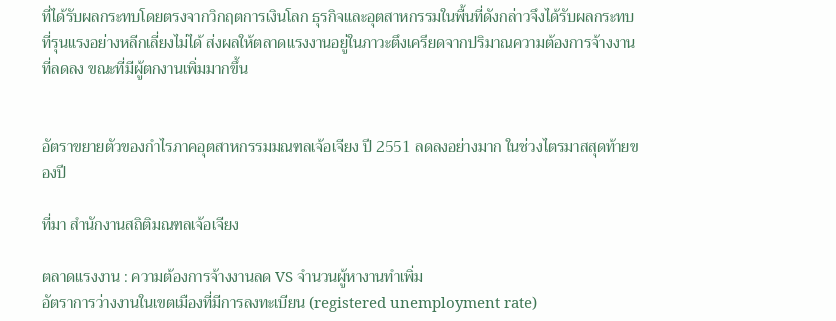ที่ได้รับผลกระทบโดยตรงจากวิกฤตการเงินโลก ธุรกิจและอุตสาหกรรมในพื้นที่ดังกล่าวจึงได้รับผลกระทบที่รุนแรงอย่างหลีกเลี่ยงไม่ได้ ส่งผลให้ตลาดแรงงานอยู่ในภาวะตึงเครียดจากปริมาณความต้องการจ้างงานที่ลดลง ขณะที่มีผู้ตกงานเพิ่มมากขึ้น


อัตราขยายตัวของกำไรภาคอุตสาหกรรมมณฑลเจ้อเจียง ปี 2551 ลดลงอย่างมาก ในช่วงไตรมาสสุดท้ายของปี

ที่มา สำนักงานสถิติมณฑลเจ้อเจียง

ตลาดแรงงาน : ความต้องการจ้างงานลด VS จำนวนผู้หางานทำเพิ่ม
อัตราการว่างงานในเขตเมืองที่มีการลงทะเบียน (registered unemployment rate)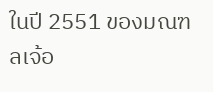ในปี 2551 ของมณฑลเจ้อ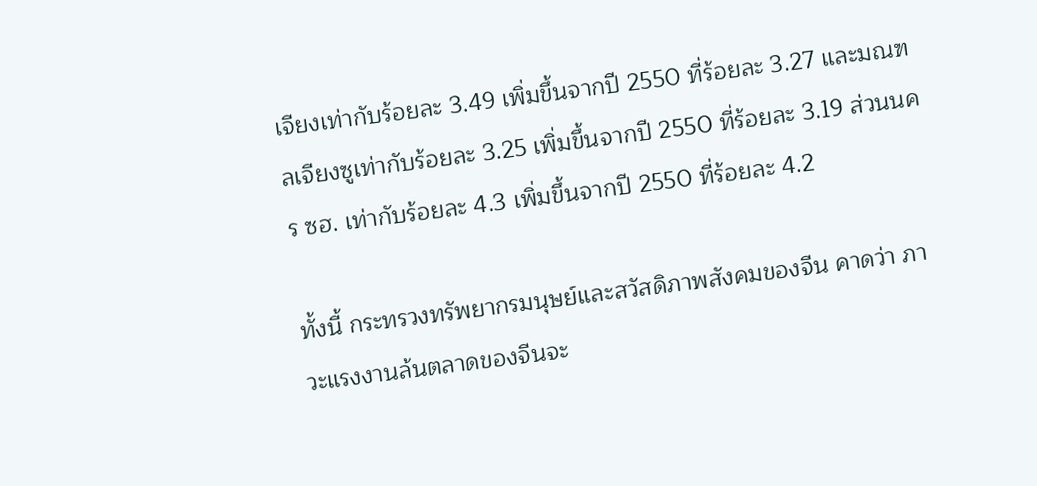เจียงเท่ากับร้อยละ 3.49 เพิ่มขึ้นจากปี 2550 ที่ร้อยละ 3.27 และมณฑลเจียงซูเท่ากับร้อยละ 3.25 เพิ่มขึ้นจากปี 2550 ที่ร้อยละ 3.19 ส่วนนคร ซฮ. เท่ากับร้อยละ 4.3 เพิ่มขึ้นจากปี 2550 ที่ร้อยละ 4.2

ทั้งนี้ กระทรวงทรัพยากรมนุษย์และสวัสดิภาพสังคมของจีน คาดว่า ภาวะแรงงานล้นตลาดของจีนจะ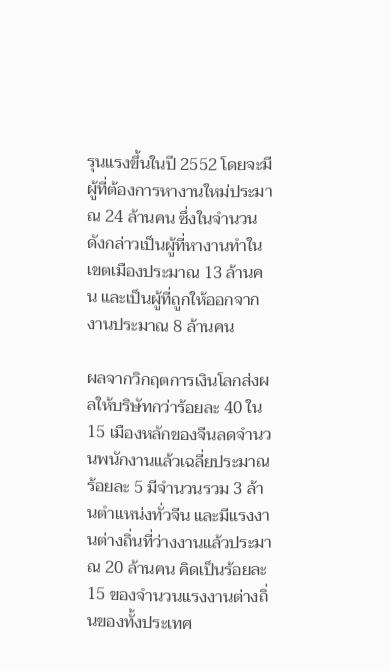รุนแรงขึ้นในปี 2552 โดยจะมีผู้ที่ต้องการหางานใหม่ประมาณ 24 ล้านคน ซึ่งในจำนวนดังกล่าวเป็นผู้ที่หางานทำในเขตเมืองประมาณ 13 ล้านคน และเป็นผู้ที่ถูกให้ออกจากงานประมาณ 8 ล้านคน

ผลจากวิกฤตการเงินโลกส่งผลให้บริษัทกว่าร้อยละ 40 ใน 15 เมืองหลักของจีนลดจำนวนพนักงานแล้วเฉลี่ยประมาณร้อยละ 5 มีจำนวนรวม 3 ล้านตำแหน่งทั่วจีน และมีแรงงานต่างถิ่นที่ว่างงานแล้วประมาณ 20 ล้านคน คิดเป็นร้อยละ 15 ของจำนวนแรงงานต่างถิ่นของทั้งประเทศ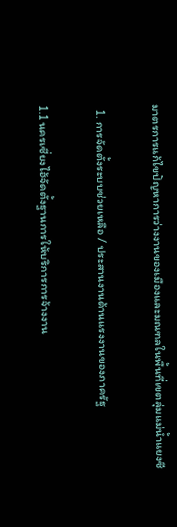มาตรการแก้ไขปัญหาการว่างงานของเมืองและมณฑลในพื้นที่เขตลุ่มแม่น้ำแยงซี

  1. การจัดตั้งระบบช่วยเหลือ / ประสานงานด้านแรงงานของภาครัฐ

1.1 นครเซี่ยงไฮ้จัดตั้งฐานการให้บริการการจ้างงาน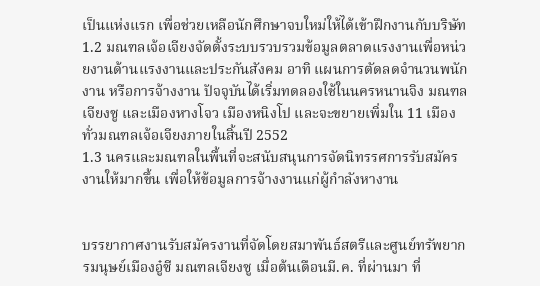เป็นแห่งแรก เพื่อช่วยเหลือนักศึกษาจบใหม่ให้ได้เข้าฝึกงานกับบริษัท
1.2 มณฑลเจ้อเจียงจัดตั้งระบบรวบรวมข้อมูลตลาดแรงงานเพื่อหน่วยงานด้านแรงงานและประกันสังคม อาทิ แผนการตัดลดจำนวนพนักงาน หรือการจ้างงาน ปัจจุบันได้เริ่มทดลองใช้ในนครหนานจิง มณฑลเจียงซู และเมืองหางโจว เมืองหนิงโป และจะขยายเพิ่มใน 11 เมืองทั่วมณฑลเจ้อเจียงภายในสิ้นปี 2552
1.3 นครและมณฑลในพื้นที่จะสนับสนุนการจัดนิทรรศการรับสมัครงานให้มากขึ้น เพื่อให้ข้อมูลการจ้างงานแก่ผู้กำลังหางาน


บรรยากาศงานรับสมัครงานที่จัดโดยสมาพันธ์สตรีและศูนย์ทรัพยากรมนุษย์เมืองอู๋ซี มณฑลเจียงซู เมื่อต้นเดือนมี.ค. ที่ผ่านมา ที่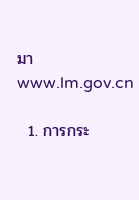มา www.lm.gov.cn

  1. การกระ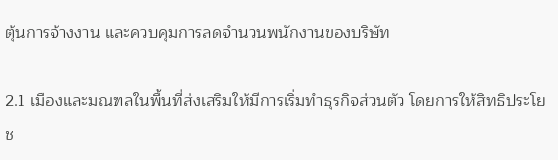ตุ้นการจ้างงาน และควบคุมการลดจำนวนพนักงานของบริษัท

2.1 เมืองและมณฑลในพื้นที่ส่งเสริมให้มีการเริ่มทำธุรกิจส่วนตัว โดยการให้สิทธิประโยช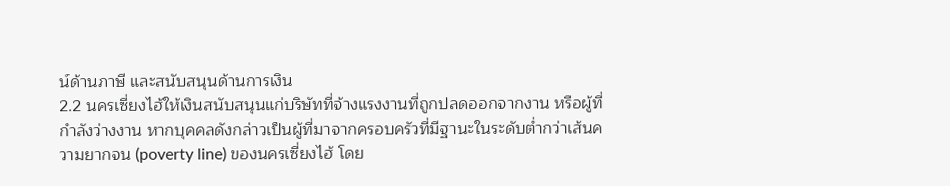น์ด้านภาษี และสนับสนุนด้านการเงิน
2.2 นครเซี่ยงไฮ้ให้เงินสนับสนุนแก่บริษัทที่จ้างแรงงานที่ถูกปลดออกจากงาน หรือผู้ที่กำลังว่างงาน หากบุคคลดังกล่าวเป็นผู้ที่มาจากครอบครัวที่มีฐานะในระดับต่ำกว่าเส้นความยากจน (poverty line) ของนครเซี่ยงไฮ้ โดย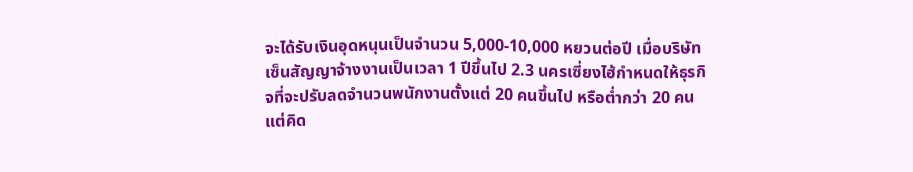จะได้รับเงินอุดหนุนเป็นจำนวน 5,000-10,000 หยวนต่อปี เมื่อบริษัทเซ็นสัญญาจ้างงานเป็นเวลา 1 ปีขึ้นไป 2.3 นครเซี่ยงไฮ้กำหนดให้ธุรกิจที่จะปรับลดจำนวนพนักงานตั้งแต่ 20 คนขึ้นไป หรือต่ำกว่า 20 คน แต่คิด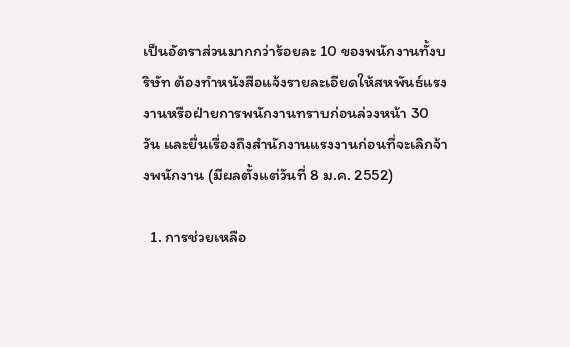เป็นอัตราส่วนมากกว่าร้อยละ 10 ของพนักงานทั้งบริษัท ต้องทำหนังสือแจ้งรายละเอียดให้สหพันธ์แรงงานหรือฝ่ายการพนักงานทราบก่อนล่วงหน้า 30 วัน และยื่นเรื่องถึงสำนักงานแรงงานก่อนที่จะเลิกจ้างพนักงาน (มีผลตั้งแต่วันที่ 8 ม.ค. 2552)

  1. การช่วยเหลือ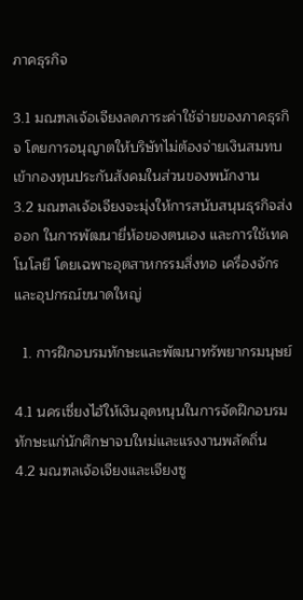ภาคธุรกิจ

3.1 มณฑลเจ้อเจียงลดภาระค่าใช้จ่ายของภาคธุรกิจ โดยการอนุญาตให้บริษัทไม่ต้องจ่ายเงินสมทบเข้ากองทุนประกันสังคมในส่วนของพนักงาน
3.2 มณฑลเจ้อเจียงจะมุ่งให้การสนับสนุนธุรกิจส่งออก ในการพัฒนายี่ห้อของตนเอง และการใช้เทคโนโลยี โดยเฉพาะอุตสาหกรรมสิ่งทอ เครื่องจักรและอุปกรณ์ขนาดใหญ่

  1. การฝึกอบรมทักษะและพัฒนาทรัพยากรมนุษย์

4.1 นครเซี่ยงไฮ้ให้เงินอุดหนุนในการจัดฝึกอบรมทักษะแก่นักศึกษาจบใหม่และแรงงานพลัดถิ่น
4.2 มณฑลเจ้อเจียงและเจียงซู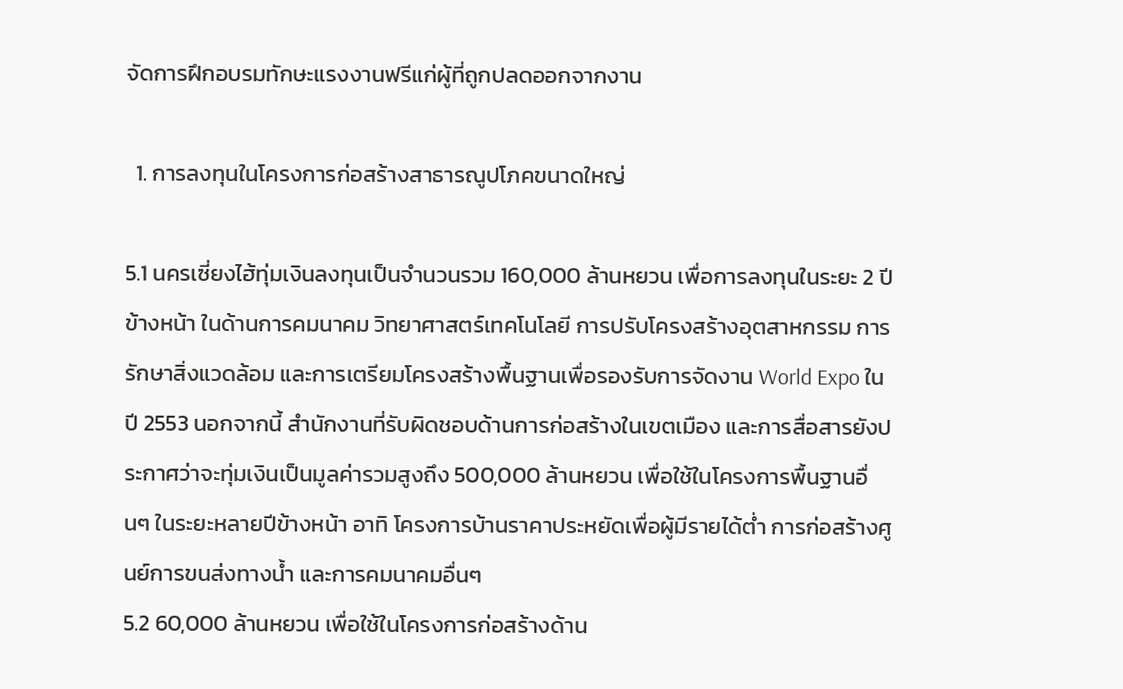จัดการฝึกอบรมทักษะแรงงานฟรีแก่ผู้ที่ถูกปลดออกจากงาน

  1. การลงทุนในโครงการก่อสร้างสาธารณูปโภคขนาดใหญ่

5.1 นครเซี่ยงไฮ้ทุ่มเงินลงทุนเป็นจำนวนรวม 160,000 ล้านหยวน เพื่อการลงทุนในระยะ 2 ปีข้างหน้า ในด้านการคมนาคม วิทยาศาสตร์เทคโนโลยี การปรับโครงสร้างอุตสาหกรรม การรักษาสิ่งแวดล้อม และการเตรียมโครงสร้างพื้นฐานเพื่อรองรับการจัดงาน World Expo ในปี 2553 นอกจากนี้ สำนักงานที่รับผิดชอบด้านการก่อสร้างในเขตเมือง และการสื่อสารยังประกาศว่าจะทุ่มเงินเป็นมูลค่ารวมสูงถึง 500,000 ล้านหยวน เพื่อใช้ในโครงการพื้นฐานอื่นๆ ในระยะหลายปีข้างหน้า อาทิ โครงการบ้านราคาประหยัดเพื่อผู้มีรายได้ต่ำ การก่อสร้างศูนย์การขนส่งทางน้ำ และการคมนาคมอื่นๆ
5.2 60,000 ล้านหยวน เพื่อใช้ในโครงการก่อสร้างด้าน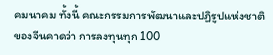คมนาคม ทั้งนี้ คณะกรรมการพัฒนาและปฏิรูปแห่งชาติของจีนคาดว่า การลงทุนทุก 100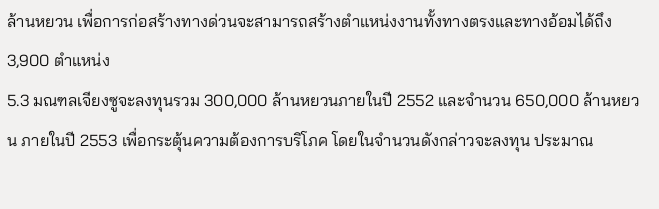ล้านหยวน เพื่อการก่อสร้างทางด่วนจะสามารถสร้างตำแหน่งงานทั้งทางตรงและทางอ้อมได้ถึง 3,900 ตำแหน่ง
5.3 มณฑลเจียงซูจะลงทุนรวม 300,000 ล้านหยวนภายในปี 2552 และจำนวน 650,000 ล้านหยวน ภายในปี 2553 เพื่อกระตุ้นความต้องการบริโภค โดยในจำนวนดังกล่าวจะลงทุน ประมาณ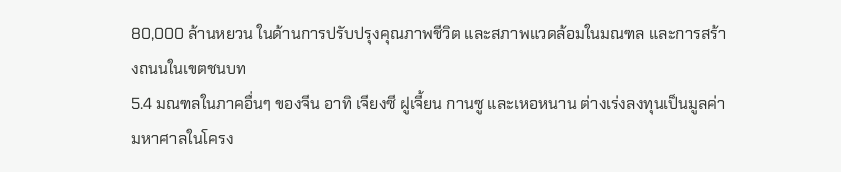80,000 ล้านหยวน ในด้านการปรับปรุงคุณภาพชีวิต และสภาพแวดล้อมในมณฑล และการสร้างถนนในเขตชนบท
5.4 มณฑลในภาคอื่นๆ ของจีน อาทิ เจียงซี ฝูเจี้ยน กานซู และเหอหนาน ต่างเร่งลงทุนเป็นมูลค่ามหาศาลในโครง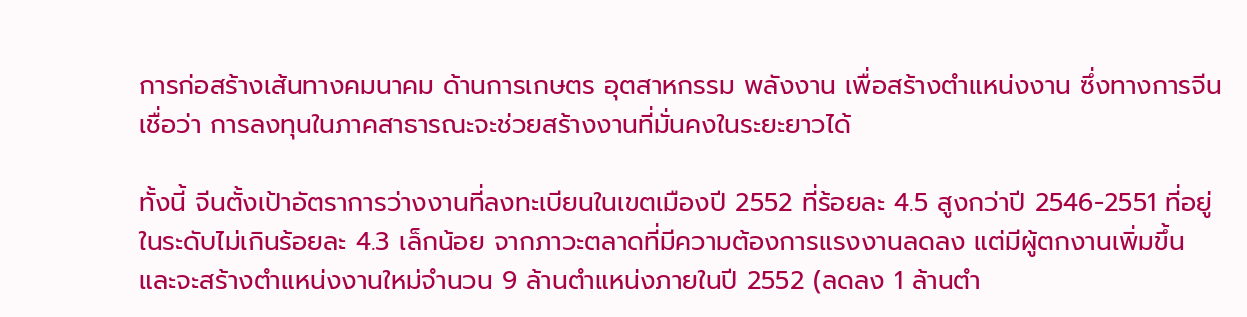การก่อสร้างเส้นทางคมนาคม ด้านการเกษตร อุตสาหกรรม พลังงาน เพื่อสร้างตำแหน่งงาน ซึ่งทางการจีนเชื่อว่า การลงทุนในภาคสาธารณะจะช่วยสร้างงานที่มั่นคงในระยะยาวได้

ทั้งนี้ จีนตั้งเป้าอัตราการว่างงานที่ลงทะเบียนในเขตเมืองปี 2552 ที่ร้อยละ 4.5 สูงกว่าปี 2546-2551 ที่อยู่ในระดับไม่เกินร้อยละ 4.3 เล็กน้อย จากภาวะตลาดที่มีความต้องการแรงงานลดลง แต่มีผู้ตกงานเพิ่มขึ้น และจะสร้างตำแหน่งงานใหม่จำนวน 9 ล้านตำแหน่งภายในปี 2552 (ลดลง 1 ล้านตำ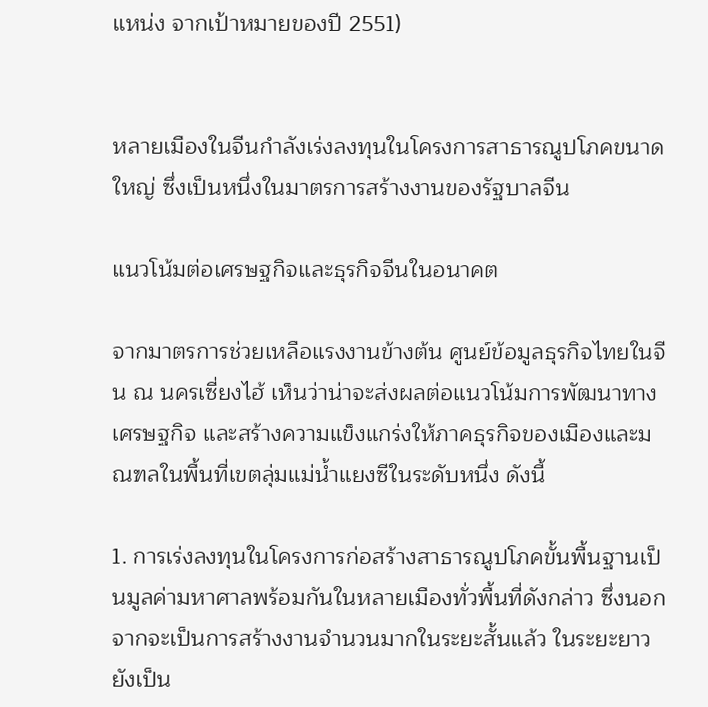แหน่ง จากเป้าหมายของปี 2551)


หลายเมืองในจีนกำลังเร่งลงทุนในโครงการสาธารณูปโภคขนาดใหญ่ ซึ่งเป็นหนึ่งในมาตรการสร้างงานของรัฐบาลจีน

แนวโน้มต่อเศรษฐกิจและธุรกิจจีนในอนาคต

จากมาตรการช่วยเหลือแรงงานข้างต้น ศูนย์ข้อมูลธุรกิจไทยในจีน ณ นครเซี่ยงไฮ้ เห็นว่าน่าจะส่งผลต่อแนวโน้มการพัฒนาทางเศรษฐกิจ และสร้างความแข็งแกร่งให้ภาคธุรกิจของเมืองและมณฑลในพื้นที่เขตลุ่มแม่น้ำแยงซีในระดับหนึ่ง ดังนี้

1. การเร่งลงทุนในโครงการก่อสร้างสาธารณูปโภคขั้นพื้นฐานเป็นมูลค่ามหาศาลพร้อมกันในหลายเมืองทั่วพื้นที่ดังกล่าว ซึ่งนอกจากจะเป็นการสร้างงานจำนวนมากในระยะสั้นแล้ว ในระยะยาวยังเป็น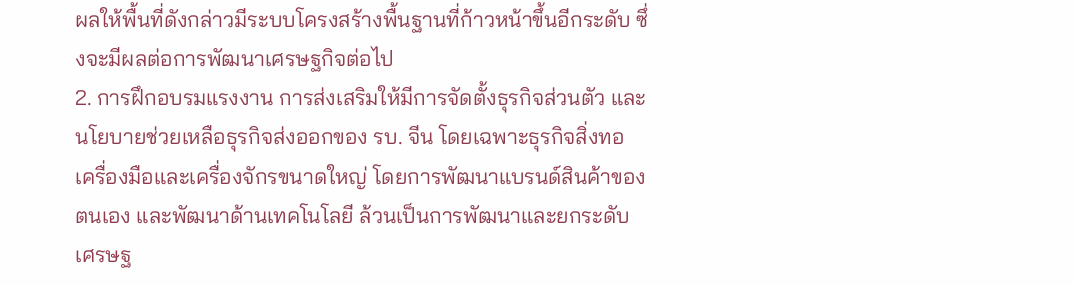ผลให้พื้นที่ดังกล่าวมีระบบโครงสร้างพื้นฐานที่ก้าวหน้าขึ้นอีกระดับ ซึ่งจะมีผลต่อการพัฒนาเศรษฐกิจต่อไป
2. การฝึกอบรมแรงงาน การส่งเสริมให้มีการจัดตั้งธุรกิจส่วนตัว และนโยบายช่วยเหลือธุรกิจส่งออกของ รบ. จีน โดยเฉพาะธุรกิจสิ่งทอ เครื่องมือและเครื่องจักรขนาดใหญ่ โดยการพัฒนาแบรนด์สินค้าของตนเอง และพัฒนาด้านเทคโนโลยี ล้วนเป็นการพัฒนาและยกระดับเศรษฐ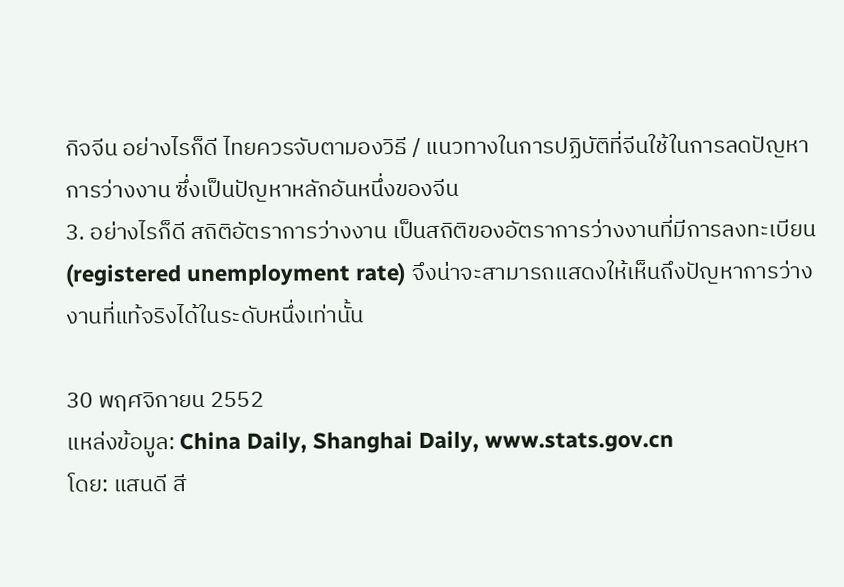กิจจีน อย่างไรก็ดี ไทยควรจับตามองวิธี / แนวทางในการปฏิบัติที่จีนใช้ในการลดปัญหาการว่างงาน ซึ่งเป็นปัญหาหลักอันหนึ่งของจีน
3. อย่างไรก็ดี สถิติอัตราการว่างงาน เป็นสถิติของอัตราการว่างงานที่มีการลงทะเบียน (registered unemployment rate) จึงน่าจะสามารถแสดงให้เห็นถึงปัญหาการว่างงานที่แท้จริงได้ในระดับหนึ่งเท่านั้น

30 พฤศจิกายน 2552
แหล่งข้อมูล: China Daily, Shanghai Daily, www.stats.gov.cn
โดย: แสนดี สี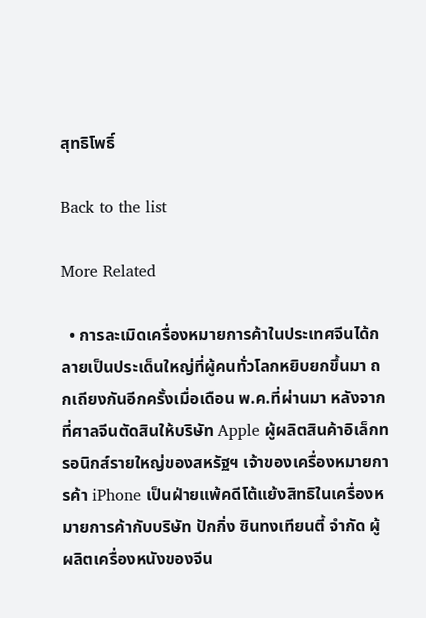สุทธิโพธิ์

Back to the list

More Related

  • การละเมิดเครื่องหมายการค้าในประเทศจีนได้กลายเป็นประเด็นใหญ่ที่ผู้คนทั่วโลกหยิบยกขึ้นมา ถกเถียงกันอีกครั้งเมื่อเดือน พ.ค.ที่ผ่านมา หลังจากที่ศาลจีนตัดสินให้บริษัท Apple ผู้ผลิตสินค้าอิเล็กทรอนิกส์รายใหญ่ของสหรัฐฯ เจ้าของเครื่องหมายการค้า iPhone เป็นฝ่ายแพ้คดีโต้แย้งสิทธิในเครื่องหมายการค้ากับบริษัท ปักกิ่ง ซินทงเทียนตี้ จำกัด ผู้ผลิตเครื่องหนังของจีน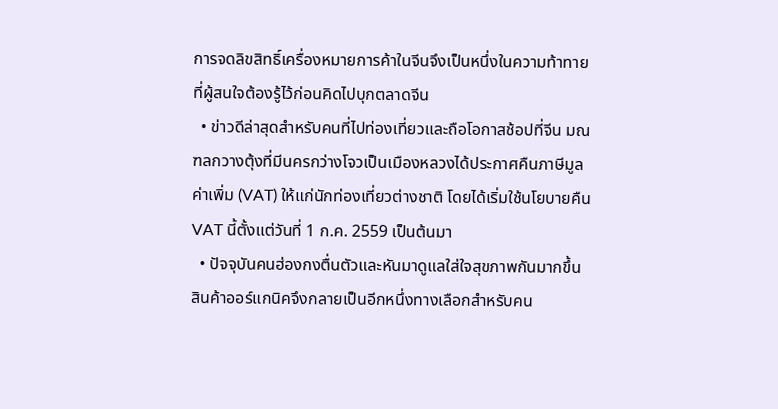การจดลิขสิทธิ์เครื่องหมายการค้าในจีนจึงเป็นหนึ่งในความท้าทายที่ผู้สนใจต้องรู้ไว้ก่อนคิดไปบุกตลาดจีน
  • ข่าวดีล่าสุดสำหรับคนที่ไปท่องเที่ยวและถือโอกาสช้อปที่จีน มณฑลกวางตุ้งที่มีนครกว่างโจวเป็นเมืองหลวงได้ประกาศคืนภาษีมูลค่าเพิ่ม (VAT) ให้แก่นักท่องเที่ยวต่างชาติ โดยได้เริ่มใช้นโยบายคืน VAT นี้ตั้งแต่วันที่ 1 ก.ค. 2559 เป็นต้นมา
  • ปัจจุบันคนฮ่องกงตื่นตัวและหันมาดูแลใส่ใจสุขภาพกันมากขึ้น สินค้าออร์แกนิคจึงกลายเป็นอีกหนึ่งทางเลือกสำหรับคน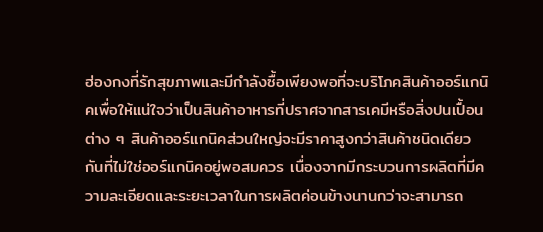ฮ่องกงที่รักสุขภาพและมีกำลังซื้อเพียงพอที่จะบริโภคสินค้าออร์แกนิคเพื่อให้แน่ใจว่าเป็นสินค้าอาหารที่ปราศจากสารเคมีหรือสิ่งปนเปื้อนต่าง ๆ สินค้าออร์แกนิคส่วนใหญ่จะมีราคาสูงกว่าสินค้าชนิดเดียวกันที่ไม่ใช่ออร์แกนิคอยู่พอสมควร เนื่องจากมีกระบวนการผลิตที่มีความละเอียดและระยะเวลาในการผลิตค่อนข้างนานกว่าจะสามารถ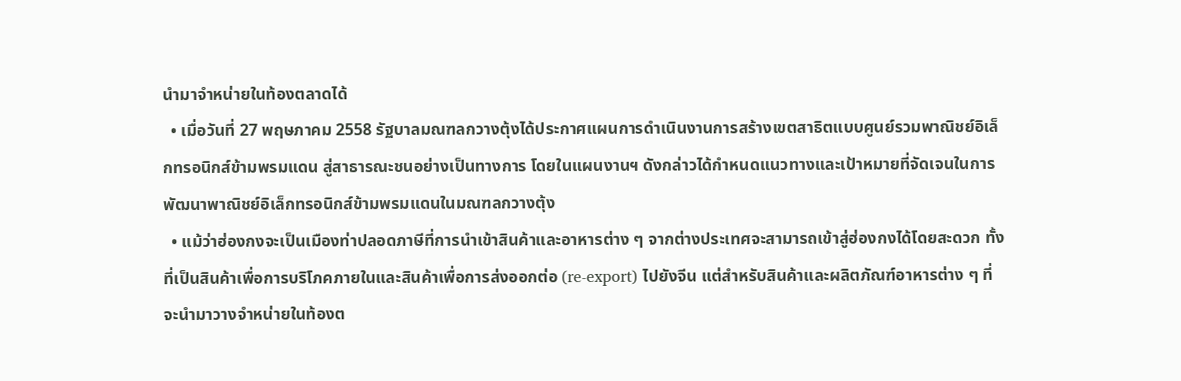นำมาจำหน่ายในท้องตลาดได้
  • เมื่อวันที่ 27 พฤษภาคม 2558 รัฐบาลมณฑลกวางตุ้งได้ประกาศแผนการดำเนินงานการสร้างเขตสาธิตแบบศูนย์รวมพาณิชย์อิเล็กทรอนิกส์ข้ามพรมแดน สู่สาธารณะชนอย่างเป็นทางการ โดยในแผนงานฯ ดังกล่าวได้กำหนดแนวทางและเป้าหมายที่จัดเจนในการพัฒนาพาณิชย์อิเล็กทรอนิกส์ข้ามพรมแดนในมณฑลกวางตุ้ง
  • แม้ว่าฮ่องกงจะเป็นเมืองท่าปลอดภาษีที่การนำเข้าสินค้าและอาหารต่าง ๆ จากต่างประเทศจะสามารถเข้าสู่ฮ่องกงได้โดยสะดวก ทั้งที่เป็นสินค้าเพื่อการบริโภคภายในและสินค้าเพื่อการส่งออกต่อ (re-export) ไปยังจีน แต่สำหรับสินค้าและผลิตภัณฑ์อาหารต่าง ๆ ที่จะนำมาวางจำหน่ายในท้องต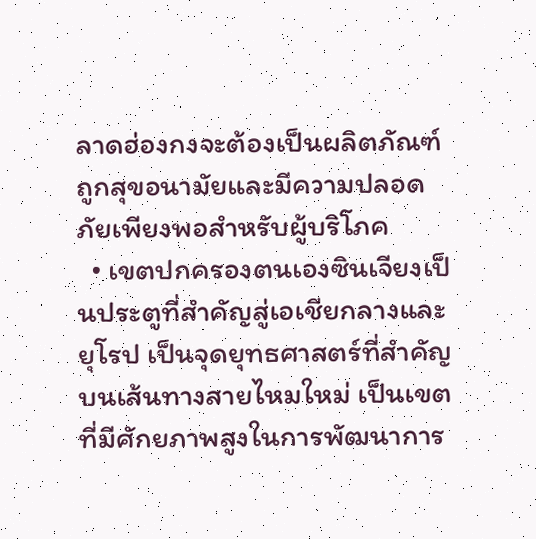ลาดฮ่องกงจะต้องเป็นผลิตภัณฑ์ถูกสุขอนามัยและมีความปลอดภัยเพียงพอสำหรับผู้บริโภค
  • เขตปกครองตนเองซินเจียงเป็นประตูที่สำคัญสู่เอเชียกลางและยุโรป เป็นจุดยุทธศาสตร์ที่สำคัญบนเส้นทางสายไหมใหม่ เป็นเขตที่มีศักยภาพสูงในการพัฒนาการ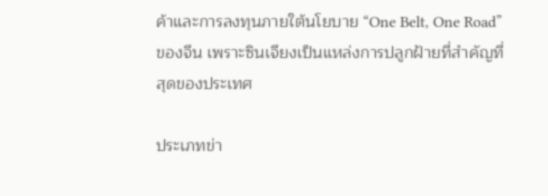ค้าและการลงทุนภายใต้นโยบาย “One Belt, One Road” ของจีน เพราะซินเจียงเป็นแหล่งการปลูกฝ้ายที่สำคัญที่สุดของประเทศ

ประเภทข่า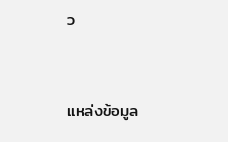ว


แหล่งข้อมูล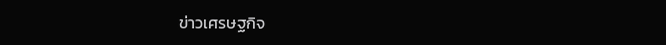ข่าวเศรษฐกิจ